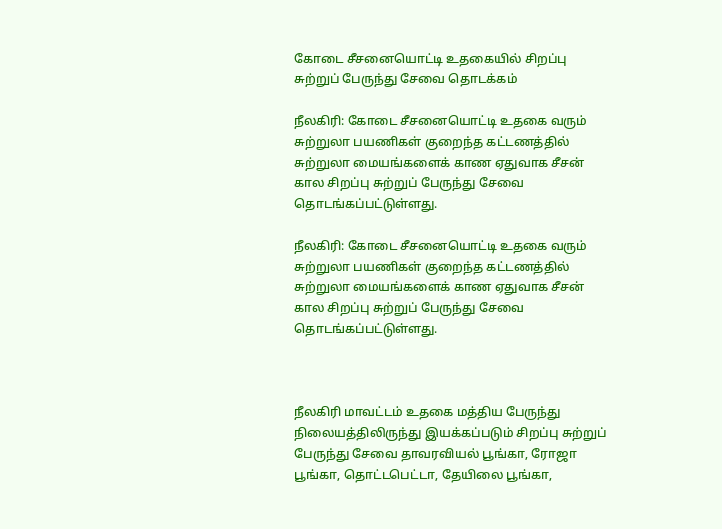கோடை சீசனையொட்டி உதகையில் சிறப்பு சுற்றுப் பேருந்து சேவை தொடக்கம்

நீலகிரி: கோடை சீசனையொட்டி உதகை வரும் சுற்றுலா பயணிகள் குறைந்த கட்டணத்தில் சுற்றுலா மையங்களைக் காண ஏதுவாக சீசன் கால சிறப்பு சுற்றுப் பேருந்து சேவை தொடங்கப்பட்டுள்ளது.

நீலகிரி: கோடை சீசனையொட்டி உதகை வரும் சுற்றுலா பயணிகள் குறைந்த கட்டணத்தில் சுற்றுலா மையங்களைக் காண ஏதுவாக சீசன் கால சிறப்பு சுற்றுப் பேருந்து சேவை தொடங்கப்பட்டுள்ளது.



நீலகிரி மாவட்டம் உதகை மத்திய பேருந்து நிலையத்திலிருந்து இயக்கப்படும் சிறப்பு சுற்றுப் பேருந்து சேவை தாவரவியல் பூங்கா, ரோஜா பூங்கா, தொட்டபெட்டா, தேயிலை பூங்கா,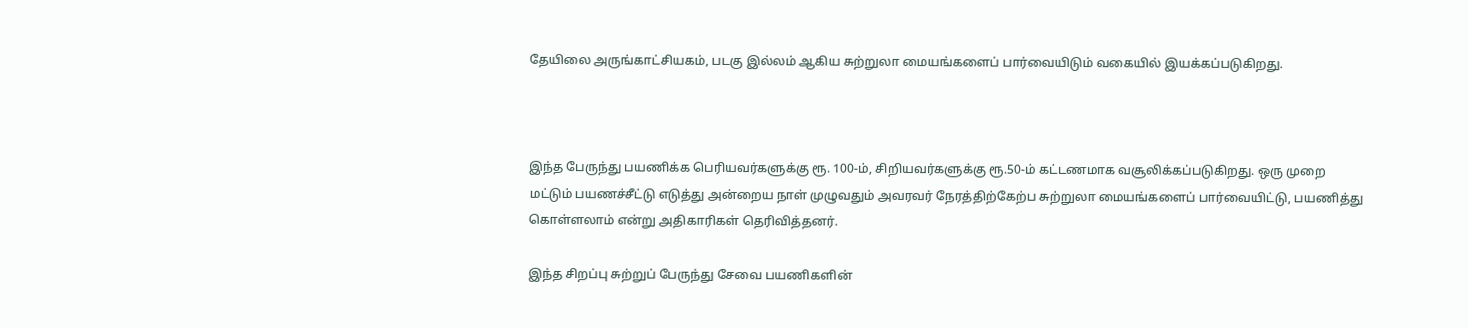தேயிலை அருங்காட்சியகம், படகு இல்லம் ஆகிய சுற்றுலா மையங்களைப் பார்வையிடும் வகையில் இயக்கப்படுகிறது.



இந்த பேருந்து பயணிக்க பெரியவர்களுக்கு ரூ. 100-ம், சிறியவர்களுக்கு ரூ.50-ம் கட்டணமாக வசூலிக்கப்படுகிறது. ஒரு முறை மட்டும் பயணச்சீட்டு எடுத்து அன்றைய நாள் முழுவதும் அவரவர் நேரத்திற்கேற்ப சுற்றுலா மையங்களைப் பார்வையிட்டு, பயணித்து கொள்ளலாம் என்று அதிகாரிகள் தெரிவித்தனர்.

இந்த சிறப்பு சுற்றுப் பேருந்து சேவை பயணிகளின்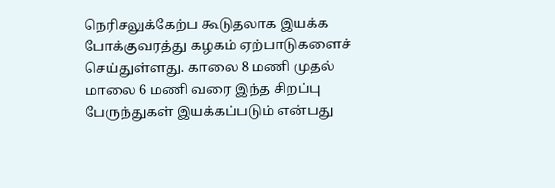நெரிசலுக்கேற்ப கூடுதலாக இயக்க போக்குவரத்து கழகம் ஏற்பாடுகளைச் செய்துள்ளது. காலை 8 மணி முதல் மாலை 6 மணி வரை இந்த சிறப்பு பேருந்துகள் இயக்கப்படும் என்பது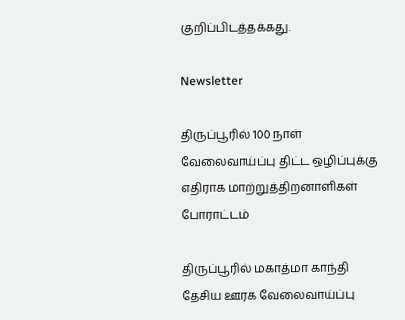குறிப்பிடத்தக்கது.

Newsletter

திருப்பூரில் 100 நாள் வேலைவாய்ப்பு திட்ட ஒழிப்புக்கு எதிராக மாற்றுத்திறனாளிகள் போராட்டம்

திருப்பூரில் மகாத்மா காந்தி தேசிய ஊரக வேலைவாய்ப்பு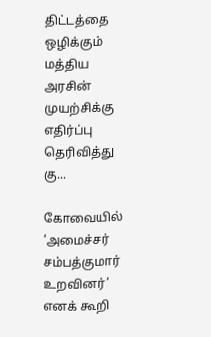திட்டத்தை ஒழிக்கும் மத்திய அரசின் முயற்சிக்கு எதிர்ப்பு தெரிவித்து கு...

கோவையில் ‘அமைச்சர் சம்பத்குமார் உறவினர்’ எனக் கூறி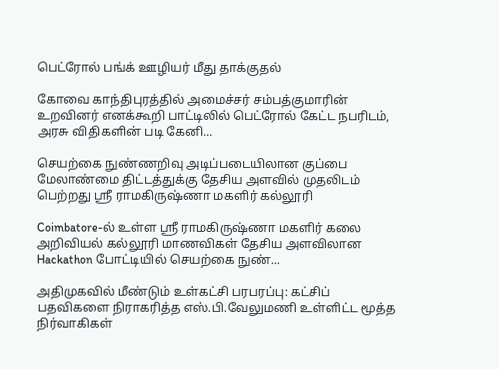பெட்ரோல் பங்க் ஊழியர் மீது தாக்குதல்

கோவை காந்திபுரத்தில் அமைச்சர் சம்பத்குமாரின் உறவினர் எனக்கூறி பாட்டிலில் பெட்ரோல் கேட்ட நபரிடம், அரசு விதிகளின் படி கேனி...

செயற்கை நுண்ணறிவு அடிப்படையிலான குப்பை மேலாண்மை திட்டத்துக்கு தேசிய அளவில் முதலிடம் பெற்றது ஶ்ரீ ராமகிருஷ்ணா மகளிர் கல்லூரி

Coimbatore-ல் உள்ள ஶ்ரீ ராமகிருஷ்ணா மகளிர் கலை அறிவியல் கல்லூரி மாணவிகள் தேசிய அளவிலான Hackathon போட்டியில் செயற்கை நுண்...

அதிமுகவில் மீண்டும் உள்கட்சி பரபரப்பு: கட்சிப் பதவிகளை நிராகரித்த எஸ்.பி.வேலுமணி உள்ளிட்ட மூத்த நிர்வாகிகள்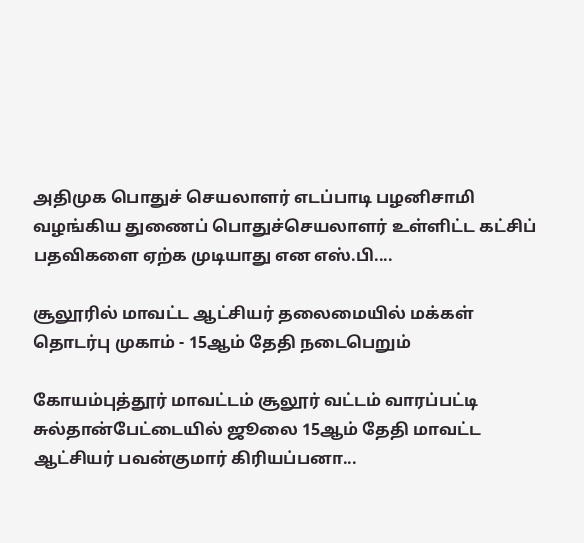அதிமுக பொதுச் செயலாளர் எடப்பாடி பழனிசாமி வழங்கிய துணைப் பொதுச்செயலாளர் உள்ளிட்ட கட்சிப் பதவிகளை ஏற்க முடியாது என எஸ்.பி....

சூலூரில் மாவட்ட ஆட்சியர் தலைமையில் மக்கள் தொடர்பு முகாம் - 15ஆம் தேதி நடைபெறும்

கோயம்புத்தூர் மாவட்டம் சூலூர் வட்டம் வாரப்பட்டி சுல்தான்பேட்டையில் ஜூலை 15ஆம் தேதி மாவட்ட ஆட்சியர் பவன்குமார் கிரியப்பனா...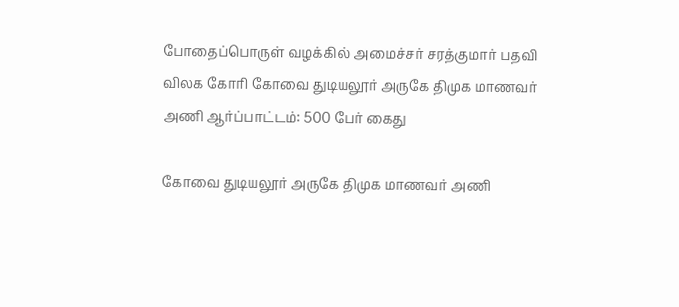போதைப்பொருள் வழக்கில் அமைச்சர் சரத்குமார் பதவி விலக கோரி கோவை துடியலூர் அருகே திமுக மாணவர் அணி ஆர்ப்பாட்டம்: 500 பேர் கைது

கோவை துடியலூர் அருகே திமுக மாணவர் அணி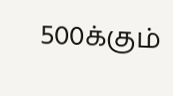500க்கும்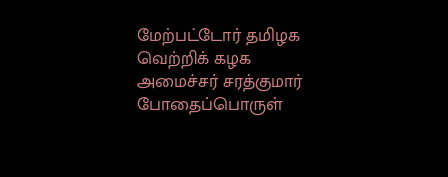மேற்பட்டோர் தமிழக வெற்றிக் கழக அமைச்சர் சரத்குமார் போதைப்பொருள்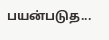பயன்படுத...